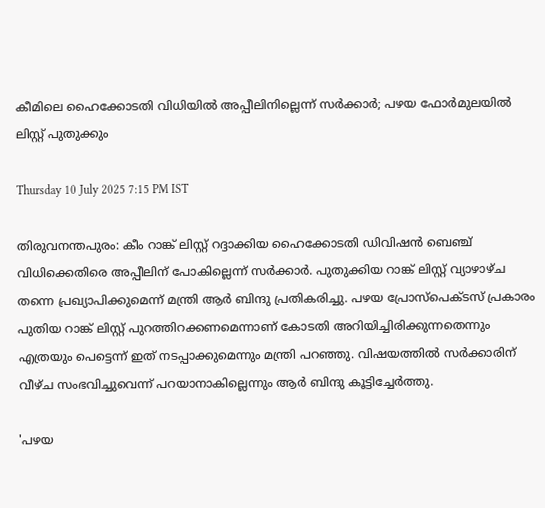കീമിലെ ഹൈക്കോടതി വിധിയില്‍ അപ്പീലിനില്ലെന്ന് സര്‍ക്കാര്‍; പഴയ ഫോര്‍മുലയില്‍ ലിസ്റ്റ് പുതുക്കും

Thursday 10 July 2025 7:15 PM IST

തിരുവനന്തപുരം: കീം റാങ്ക് ലിസ്റ്റ് റദ്ദാക്കിയ ഹൈക്കോടതി ഡിവിഷന്‍ ബെഞ്ച് വിധിക്കെതിരെ അപ്പീലിന് പോകില്ലെന്ന് സര്‍ക്കാര്‍. പുതുക്കിയ റാങ്ക് ലിസ്റ്റ് വ്യാഴാഴ്ച തന്നെ പ്രഖ്യാപിക്കുമെന്ന് മന്ത്രി ആര്‍ ബിന്ദു പ്രതികരിച്ചു. പഴയ പ്രോസ്പെക്ടസ് പ്രകാരം പുതിയ റാങ്ക് ലിസ്റ്റ് പുറത്തിറക്കണമെന്നാണ് കോടതി അറിയിച്ചിരിക്കുന്നതെന്നും എത്രയും പെട്ടെന്ന് ഇത് നടപ്പാക്കുമെന്നും മന്ത്രി പറഞ്ഞു. വിഷയത്തില്‍ സര്‍ക്കാരിന് വീഴ്ച സംഭവിച്ചുവെന്ന് പറയാനാകില്ലെന്നും ആര്‍ ബിന്ദു കൂട്ടിച്ചേര്‍ത്തു.

'പഴയ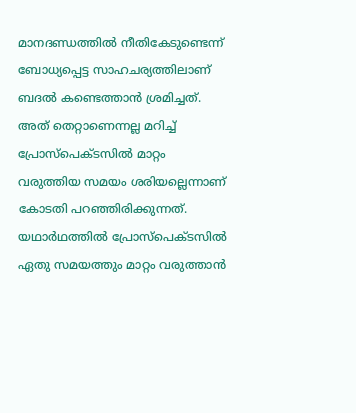മാനദണ്ഡത്തില്‍ നീതികേടുണ്ടെന്ന് ബോധ്യപ്പെട്ട സാഹചര്യത്തിലാണ് ബദല്‍ കണ്ടെത്താന്‍ ശ്രമിച്ചത്. അത് തെറ്റാണെന്നല്ല മറിച്ച് പ്രോസ്പെക്ടസില്‍ മാറ്റം വരുത്തിയ സമയം ശരിയല്ലെന്നാണ് കോടതി പറഞ്ഞിരിക്കുന്നത്. യഥാര്‍ഥത്തില്‍ പ്രോസ്പെക്ടസില്‍ ഏതു സമയത്തും മാറ്റം വരുത്താന്‍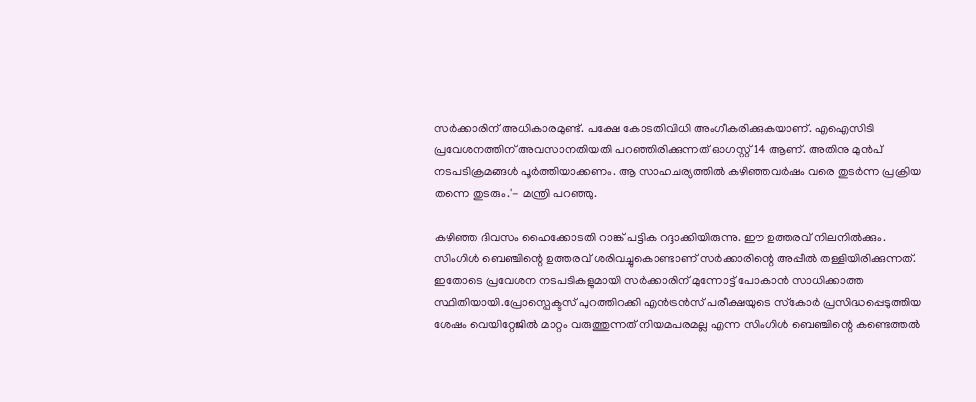സര്‍ക്കാരിന് അധികാരമുണ്ട്. പക്ഷേ കോടതിവിധി അംഗീകരിക്കുകയാണ്. എഐസിടി പ്രവേശനത്തിന് അവസാനതിയതി പറഞ്ഞിരിക്കുന്നത് ഓഗസ്റ്റ് 14 ആണ്. അതിനു മുന്‍പ് നടപടിക്രമങ്ങള്‍ പൂര്‍ത്തിയാക്കണം. ആ സാഹചര്യത്തില്‍ കഴിഞ്ഞവര്‍ഷം വരെ തുടര്‍ന്ന പ്രക്രിയ തന്നെ തുടരും.'- മന്ത്രി പറഞ്ഞു.

കഴിഞ്ഞ ദിവസം ഹൈക്കോടതി റാങ്ക് പട്ടിക റദ്ദാക്കിയിരുന്നു. ഈ ഉത്തരവ് നിലനില്‍ക്കും. സിംഗിള്‍ ബെഞ്ചിന്റെ ഉത്തരവ് ശരിവച്ചുകൊണ്ടാണ് സര്‍ക്കാരിന്റെ അപ്പീല്‍ തള്ളിയിരിക്കുന്നത്. ഇതോടെ പ്രവേശന നടപടികളുമായി സര്‍ക്കാരിന് മുന്നോട്ട് പോകാന്‍ സാധിക്കാത്ത സ്ഥിതിയായി.പ്രോസ്പെക്ടസ് പുറത്തിറക്കി എന്‍ട്രന്‍സ് പരീക്ഷയുടെ സ്‌കോര്‍ പ്രസിദ്ധപ്പെടുത്തിയ ശേഷം വെയിറ്റേജില്‍ മാറ്റം വരുത്തുന്നത് നിയമപരമല്ല എന്ന സിംഗിള്‍ ബെഞ്ചിന്റെ കണ്ടെത്തല്‍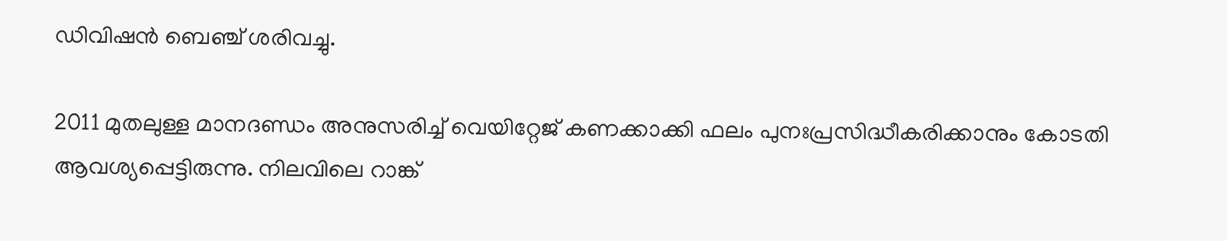ഡിവിഷന്‍ ബെഞ്ച് ശരിവച്ചു.

2011 മുതലുള്ള മാനദണ്ഡം അനുസരിച്ച് വെയിറ്റേജ് കണക്കാക്കി ഫലം പുനഃപ്രസിദ്ധീകരിക്കാനും കോടതി ആവശ്യപ്പെട്ടിരുന്നു. നിലവിലെ റാങ്ക്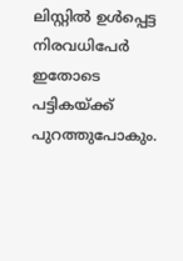ലിസ്റ്റില്‍ ഉള്‍പ്പെട്ട നിരവധിപേര്‍ ഇതോടെ പട്ടികയ്ക്ക് പുറത്തുപോകും.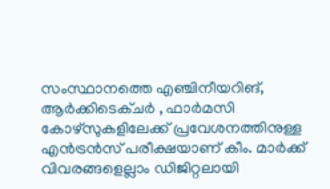സംസ്ഥാനത്തെ എഞ്ചിനീയറിങ്, ആര്‍ക്കിടെക്ചര്‍ , ഫാര്‍മസി കോഴ്‌സുകളിലേക്ക് പ്രവേശനത്തിനുള്ള എന്‍ട്രന്‍സ് പരീക്ഷയാണ് കീം. മാര്‍ക്ക് വിവരങ്ങളെല്ലാം ഡിജിറ്റലായി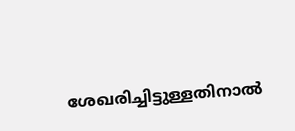ശേഖരിച്ചിട്ടുള്ളതിനാല്‍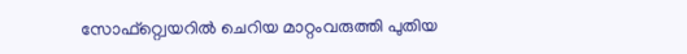സോഫ്റ്റ്വെയറില്‍ ചെറിയ മാറ്റംവരുത്തി പുതിയ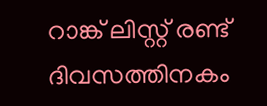റാങ്ക് ലിസ്റ്റ് രണ്ട് ദിവസത്തിനകം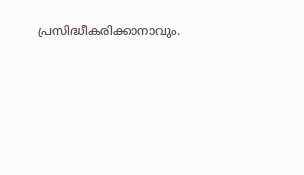പ്രസിദ്ധീകരിക്കാനാവും.